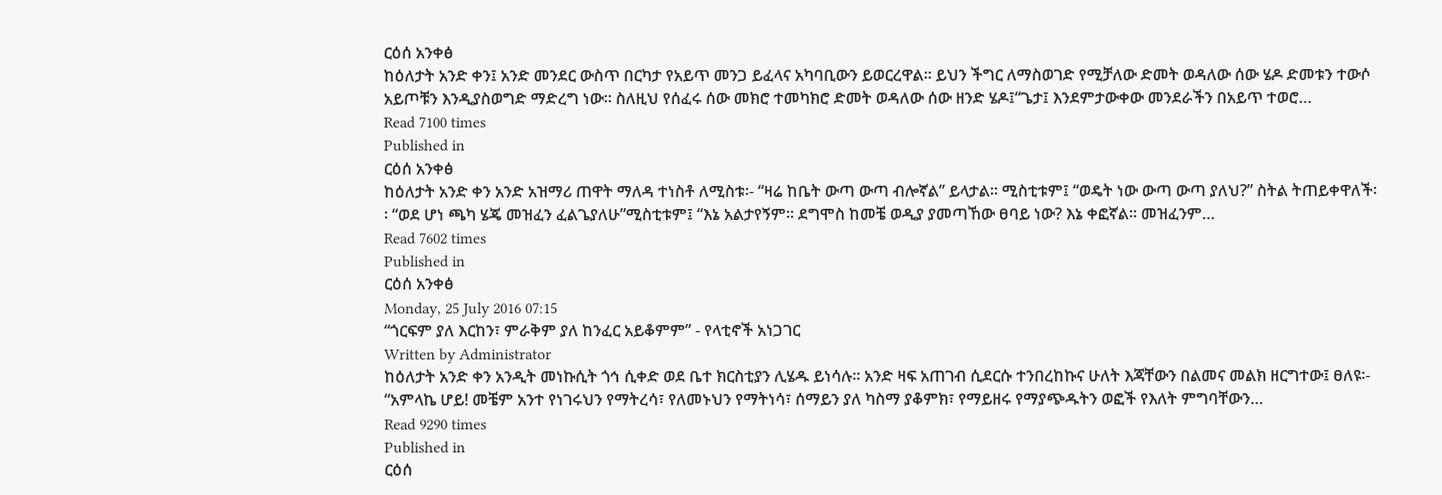ርዕሰ አንቀፅ
ከዕለታት አንድ ቀን፤ አንድ መንደር ውስጥ በርካታ የአይጥ መንጋ ይፈላና አካባቢውን ይወርረዋል፡፡ ይህን ችግር ለማስወገድ የሚቻለው ድመት ወዳለው ሰው ሄዶ ድመቱን ተውሶ አይጦቹን እንዲያስወግድ ማድረግ ነው፡፡ ስለዚህ የሰፈሩ ሰው መክሮ ተመካክሮ ድመት ወዳለው ሰው ዘንድ ሄዶ፤“ጌታ፤ እንደምታውቀው መንደራችን በአይጥ ተወሮ…
Read 7100 times
Published in
ርዕሰ አንቀፅ
ከዕለታት አንድ ቀን አንድ አዝማሪ ጠዋት ማለዳ ተነስቶ ለሚስቱ፡- “ዛሬ ከቤት ውጣ ውጣ ብሎኛል” ይላታል፡፡ ሚስቲቱም፤ “ወዴት ነው ውጣ ውጣ ያለህ?” ስትል ትጠይቀዋለች፡፡ “ወደ ሆነ ጫካ ሄጄ መዝፈን ፈልጌያለሁ”ሚስቲቱም፤ “እኔ አልታየኝም፡፡ ደግሞስ ከመቼ ወዲያ ያመጣኸው ፀባይ ነው? እኔ ቀፎኛል፡፡ መዝፈንም…
Read 7602 times
Published in
ርዕሰ አንቀፅ
Monday, 25 July 2016 07:15
“ጎርፍም ያለ እርከን፣ ምራቅም ያለ ከንፈር አይቆምም” - የላቲኖች አነጋገር
Written by Administrator
ከዕለታት አንድ ቀን አንዲት መነኩሲት ጎኅ ሲቀድ ወደ ቤተ ክርስቲያን ሊሄዱ ይነሳሉ፡፡ አንድ ዛፍ አጠገብ ሲደርሱ ተንበረከኩና ሁለት እጃቸውን በልመና መልክ ዘርግተው፤ ፀለዩ፡- “አምላኬ ሆይ! መቼም አንተ የነገሩህን የማትረሳ፣ የለመኑህን የማትነሳ፣ ሰማይን ያለ ካስማ ያቆምክ፣ የማይዘሩ የማያጭዱትን ወፎች የእለት ምግባቸውን…
Read 9290 times
Published in
ርዕሰ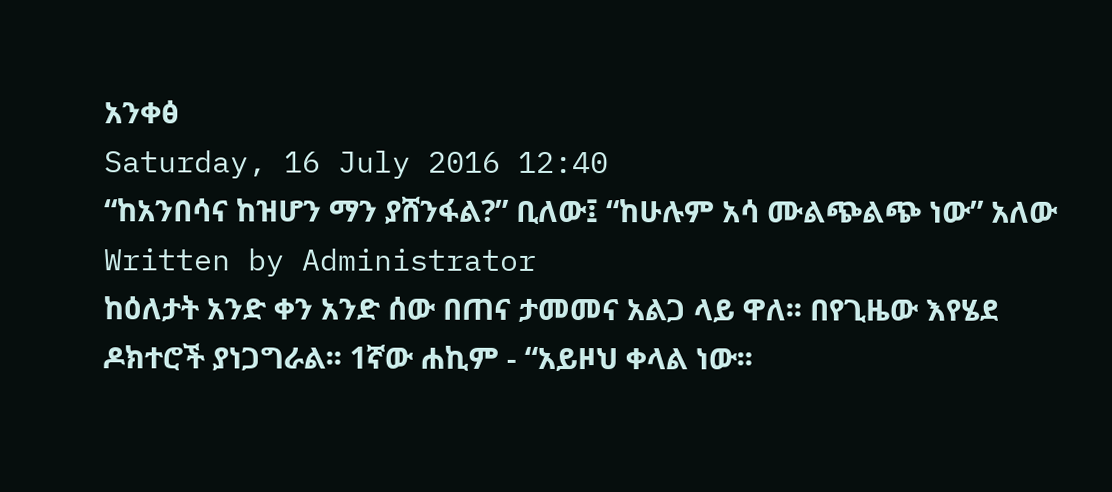አንቀፅ
Saturday, 16 July 2016 12:40
“ከአንበሳና ከዝሆን ማን ያሸንፋል?” ቢለው፤ “ከሁሉም አሳ ሙልጭልጭ ነው” አለው
Written by Administrator
ከዕለታት አንድ ቀን አንድ ሰው በጠና ታመመና አልጋ ላይ ዋለ፡፡ በየጊዜው እየሄደ ዶክተሮች ያነጋግራል፡፡ 1ኛው ሐኪም - “አይዞህ ቀላል ነው፡፡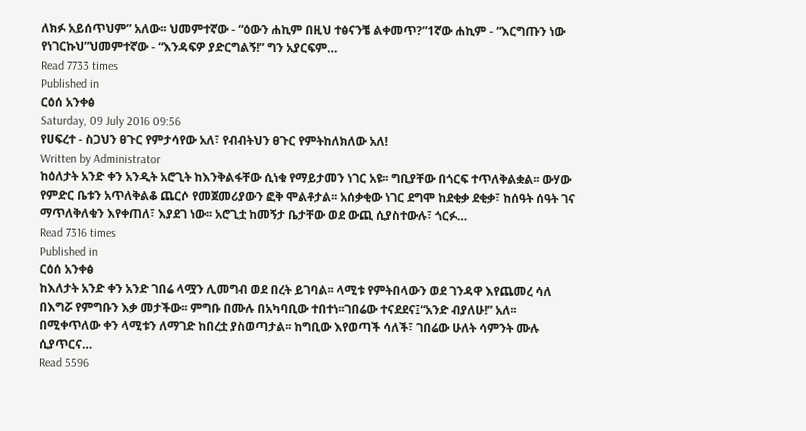ለክፉ አይሰጥህም” አለው፡፡ ህመምተኛው - “ዕውን ሐኪም በዚህ ተፅናንቼ ልቀመጥ?”1ኛው ሐኪም - “እርግጡን ነው የነገርኩህ”ህመምተኛው - “እንዳፍዎ ያድርግልኝ!” ግን አያርፍም…
Read 7733 times
Published in
ርዕሰ አንቀፅ
Saturday, 09 July 2016 09:56
የሀፍረተ - ስጋህን ፀጉር የምታሳየው አለ፣ የብብትህን ፀጉር የምትከለክለው አለ!
Written by Administrator
ከዕለታት አንድ ቀን አንዲት አሮጊት ከእንቅልፋቸው ሲነቁ የማይታመን ነገር አዩ፡፡ ግቢያቸው በጎርፍ ተጥለቅልቋል፡፡ ውሃው የምድር ቤቱን አጥለቅልቆ ጨርሶ የመጀመሪያውን ፎቅ ሞልቶታል፡፡ አሰቃቂው ነገር ደግሞ ከደቂቃ ደቂቃ፣ ከሰዓት ሰዓት ገና ማጥለቅለቁን እየቀጠለ፣ እያደገ ነው፡፡ አሮጊቷ ከመኝታ ቤታቸው ወደ ውጪ ሲያስተውሉ፣ ጎርፉ…
Read 7316 times
Published in
ርዕሰ አንቀፅ
ከእለታት አንድ ቀን አንድ ገበሬ ላሟን ሊመግብ ወደ በረት ይገባል፡፡ ላሚቱ የምትበላውን ወደ ገንዳዋ እየጨመረ ሳለ በእግሯ የምግቡን እቃ መታችው፡፡ ምግቡ በሙሉ በአካባቢው ተበተነ፡፡ገበሬው ተናደደና፤“አንድ ብያለሁ!” አለ፡፡በሚቀጥለው ቀን ላሚቱን ለማገድ ከበረቷ ያስወጣታል፡፡ ከግቢው እየወጣች ሳለች፣ ገበሬው ሁለት ሳምንት ሙሉ ሲያጥርና…
Read 5596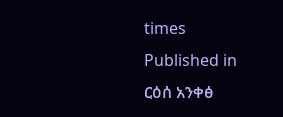times
Published in
ርዕሰ አንቀፅ